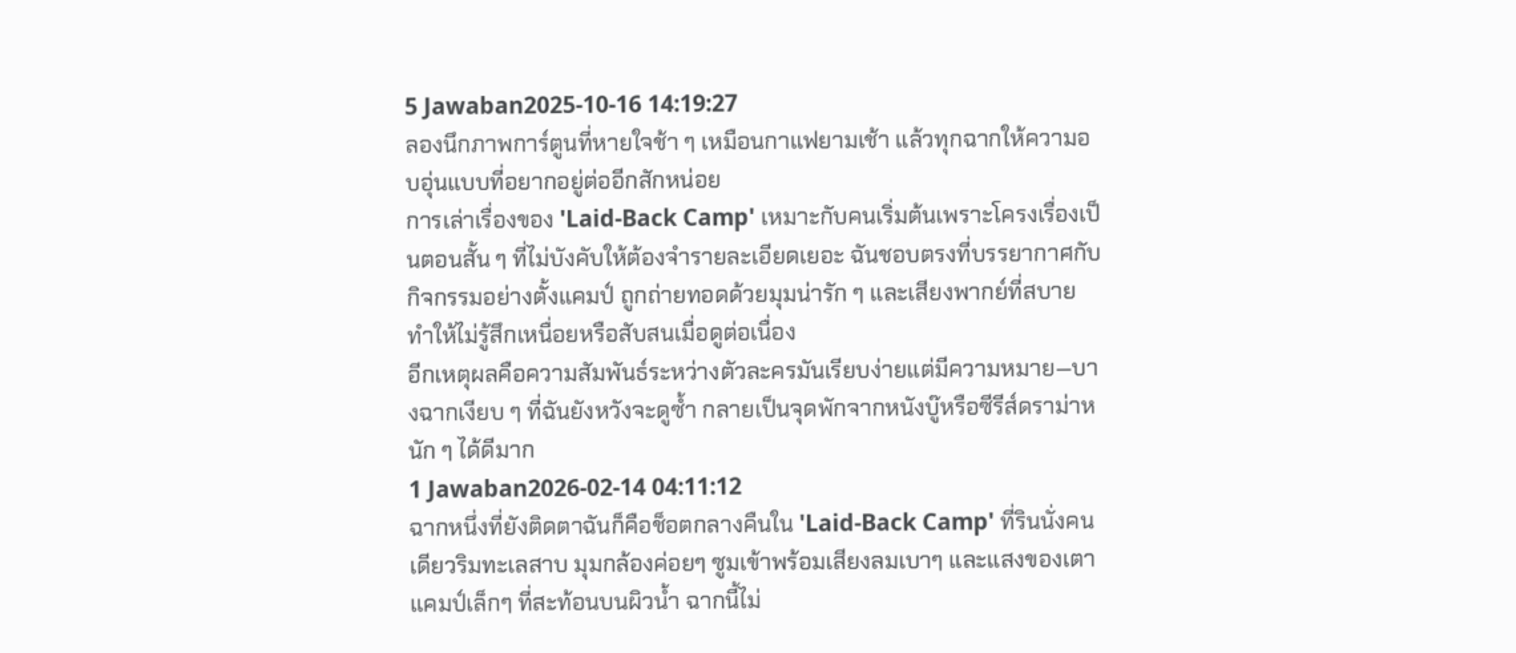5 Jawaban2025-10-16 14:19:27
ลองนึกภาพการ์ตูนที่หายใจช้า ๆ เหมือนกาแฟยามเช้า แล้วทุกฉากให้ความอบอุ่นแบบที่อยากอยู่ต่ออีกสักหน่อย
การเล่าเรื่องของ 'Laid-Back Camp' เหมาะกับคนเริ่มต้นเพราะโครงเรื่องเป็นตอนสั้น ๆ ที่ไม่บังคับให้ต้องจำรายละเอียดเยอะ ฉันชอบตรงที่บรรยากาศกับกิจกรรมอย่างตั้งแคมป์ ถูกถ่ายทอดด้วยมุมน่ารัก ๆ และเสียงพากย์ที่สบาย ทำให้ไม่รู้สึกเหนื่อยหรือสับสนเมื่อดูต่อเนื่อง
อีกเหตุผลคือความสัมพันธ์ระหว่างตัวละครมันเรียบง่ายแต่มีความหมาย—บางฉากเงียบ ๆ ที่ฉันยังหวังจะดูซ้ำ กลายเป็นจุดพักจากหนังบู๊หรือซีรีส์ดราม่าหนัก ๆ ได้ดีมาก
1 Jawaban2026-02-14 04:11:12
ฉากหนึ่งที่ยังติดตาฉันก็คือช็อตกลางคืนใน 'Laid-Back Camp' ที่รินนั่งคนเดียวริมทะเลสาบ มุมกล้องค่อยๆ ซูมเข้าพร้อมเสียงลมเบาๆ และแสงของเตาแคมป์เล็กๆ ที่สะท้อนบนผิวน้ำ ฉากนี้ไม่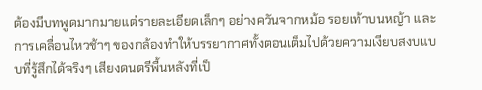ต้องมีบทพูดมากมายแต่รายละเอียดเล็กๆ อย่างควันจากหม้อ รอยเท้าบนหญ้า และการเคลื่อนไหวช้าๆ ของกล้องทำให้บรรยากาศทั้งตอนเต็มไปด้วยความเงียบสงบแบบที่รู้สึกได้จริงๆ เสียงดนตรีพื้นหลังที่เป็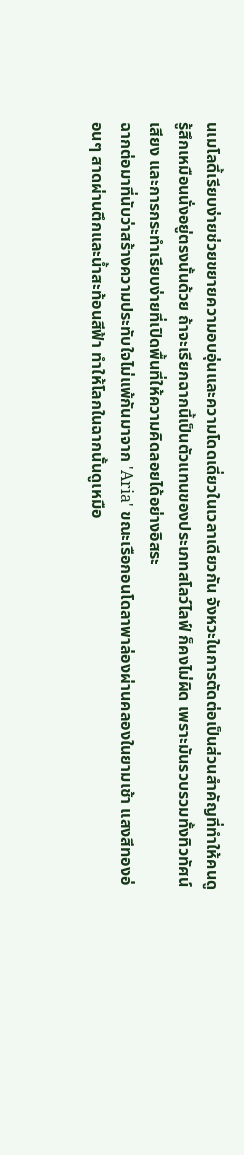นเมโลดี้เรียบง่ายช่วยขยายความอบอุ่นและความโดดเดี่ยวในเวลาเดียวกัน จังหวะในการตัดต่อเป็นส่วนสำคัญที่ทำให้คนดูรู้สึกเหมือนนั่งอยู่ตรงนั้นด้วย ถ้าจะเรียกฉากนี้เป็นตัวแทนของประเภทสโลว์ไลฟ์ ก็คงไม่ผิด เพราะมันรวบรวมทั้งทิวทัศน์ เสียง และการกระทำเรียบง่ายที่เปิดพื้นที่ให้ความคิดลอยได้อย่างอิสระ
ฉากต่อมาที่นับว่าสร้างความประทับใจไม่แพ้กันมาจาก 'Aria' ขณะเรือกอนโดลาพาล่องผ่านคลองในยามเช้า แสงสีทองอ่อนๆ สาดผ่านตึกและน้ำสะท้อนสีฟ้า ทำให้โลกในฉากนั้นดูเหมือ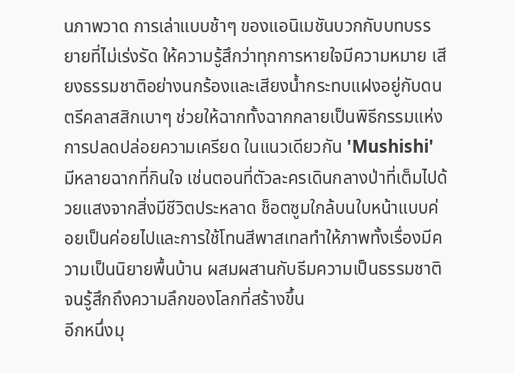นภาพวาด การเล่าแบบช้าๆ ของแอนิเมชันบวกกับบทบรรยายที่ไม่เร่งรัด ให้ความรู้สึกว่าทุกการหายใจมีความหมาย เสียงธรรมชาติอย่างนกร้องและเสียงน้ำกระทบแฝงอยู่กับดนตรีคลาสสิกเบาๆ ช่วยให้ฉากทั้งฉากกลายเป็นพิธีกรรมแห่งการปลดปล่อยความเครียด ในแนวเดียวกัน 'Mushishi' มีหลายฉากที่กินใจ เช่นตอนที่ตัวละครเดินกลางป่าที่เต็มไปด้วยแสงจากสิ่งมีชีวิตประหลาด ช็อตซูมใกล้บนใบหน้าแบบค่อยเป็นค่อยไปและการใช้โทนสีพาสเทลทำให้ภาพทั้งเรื่องมีความเป็นนิยายพื้นบ้าน ผสมผสานกับธีมความเป็นธรรมชาติจนรู้สึกถึงความลึกของโลกที่สร้างขึ้น
อีกหนึ่งมุ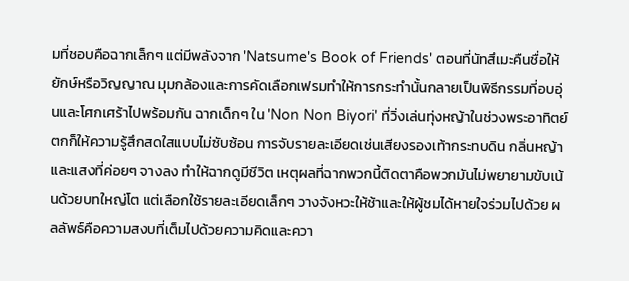มที่ชอบคือฉากเล็กๆ แต่มีพลังจาก 'Natsume's Book of Friends' ตอนที่นัทสึเมะคืนชื่อให้ยักษ์หรือวิญญาณ มุมกล้องและการคัดเลือกเฟรมทำให้การกระทำนั้นกลายเป็นพิธีกรรมที่อบอุ่นและโศกเศร้าไปพร้อมกัน ฉากเด็กๆ ใน 'Non Non Biyori' ที่วิ่งเล่นทุ่งหญ้าในช่วงพระอาทิตย์ตกก็ให้ความรู้สึกสดใสแบบไม่ซับซ้อน การจับรายละเอียดเช่นเสียงรองเท้ากระทบดิน กลิ่นหญ้า และแสงที่ค่อยๆ จางลง ทำให้ฉากดูมีชีวิต เหตุผลที่ฉากพวกนี้ติดตาคือพวกมันไม่พยายามขับเน้นด้วยบทใหญ่โต แต่เลือกใช้รายละเอียดเล็กๆ วางจังหวะให้ช้าและให้ผู้ชมได้หายใจร่วมไปด้วย ผลลัพธ์คือความสงบที่เต็มไปด้วยความคิดและควา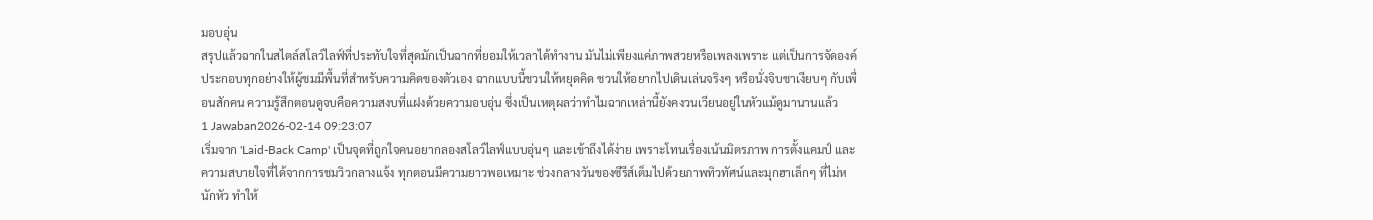มอบอุ่น
สรุปแล้วฉากในสไตล์สโลว์ไลฟ์ที่ประทับใจที่สุดมักเป็นฉากที่ยอมให้เวลาได้ทำงาน มันไม่เพียงแค่ภาพสวยหรือเพลงเพราะ แต่เป็นการจัดองค์ประกอบทุกอย่างให้ผู้ชมมีพื้นที่สำหรับความคิดของตัวเอง ฉากแบบนี้ชวนให้หยุดคิด ชวนให้อยากไปเดินเล่นจริงๆ หรือนั่งจิบชาเงียบๆ กับเพื่อนสักคน ความรู้สึกตอนดูจบคือความสงบที่แฝงด้วยความอบอุ่น ซึ่งเป็นเหตุผลว่าทำไมฉากเหล่านี้ยังคงวนเวียนอยู่ในหัวแม้ดูมานานแล้ว
1 Jawaban2026-02-14 09:23:07
เริ่มจาก 'Laid-Back Camp' เป็นจุดที่ถูกใจคนอยากลองสโลว์ไลฟ์แบบอุ่นๆ และเข้าถึงได้ง่าย เพราะโทนเรื่องเน้นมิตรภาพ การตั้งแคมป์ และความสบายใจที่ได้จากการชมวิวกลางแจ้ง ทุกตอนมีความยาวพอเหมาะ ช่วงกลางวันของซีรีส์เต็มไปด้วยภาพทิวทัศน์และมุกฮาเล็กๆ ที่ไม่หนักหัว ทำให้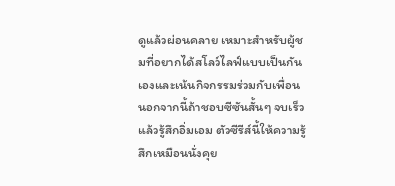ดูแล้วผ่อนคลาย เหมาะสำหรับผู้ชมที่อยากได้สโลว์ไลฟ์แบบเป็นกันเองและเน้นกิจกรรมร่วมกับเพื่อน นอกจากนี้ถ้าชอบซีซันสั้นๆ จบเร็วแล้วรู้สึกอิ่มเอม ตัวซีรีส์นี้ให้ความรู้สึกเหมือนนั่งคุย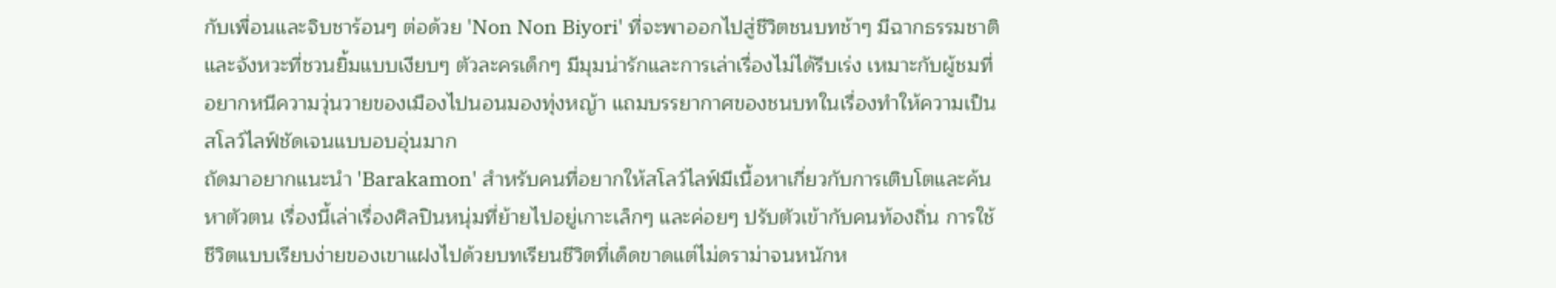กับเพื่อนและจิบชาร้อนๆ ต่อด้วย 'Non Non Biyori' ที่จะพาออกไปสู่ชีวิตชนบทช้าๆ มีฉากธรรมชาติและจังหวะที่ชวนยิ้มแบบเงียบๆ ตัวละครเด็กๆ มีมุมน่ารักและการเล่าเรื่องไม่ได้รีบเร่ง เหมาะกับผู้ชมที่อยากหนีความวุ่นวายของเมืองไปนอนมองทุ่งหญ้า แถมบรรยากาศของชนบทในเรื่องทำให้ความเป็นสโลว์ไลฟ์ชัดเจนแบบอบอุ่นมาก
ถัดมาอยากแนะนำ 'Barakamon' สำหรับคนที่อยากให้สโลว์ไลฟ์มีเนื้อหาเกี่ยวกับการเติบโตและค้นหาตัวตน เรื่องนี้เล่าเรื่องศิลปินหนุ่มที่ย้ายไปอยู่เกาะเล็กๆ และค่อยๆ ปรับตัวเข้ากับคนท้องถิ่น การใช้ชีวิตแบบเรียบง่ายของเขาแฝงไปด้วยบทเรียนชีวิตที่เด็ดขาดแต่ไม่ดราม่าจนหนักห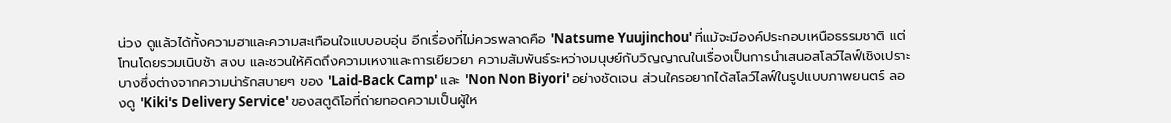น่วง ดูแล้วได้ทั้งความฮาและความสะเทือนใจแบบอบอุ่น อีกเรื่องที่ไม่ควรพลาดคือ 'Natsume Yuujinchou' ที่แม้จะมีองค์ประกอบเหนือธรรมชาติ แต่โทนโดยรวมเนิบช้า สงบ และชวนให้คิดถึงความเหงาและการเยียวยา ความสัมพันธ์ระหว่างมนุษย์กับวิญญาณในเรื่องเป็นการนำเสนอสโลว์ไลฟ์เชิงเปราะบางซึ่งต่างจากความน่ารักสบายๆ ของ 'Laid-Back Camp' และ 'Non Non Biyori' อย่างชัดเจน ส่วนใครอยากได้สโลว์ไลฟ์ในรูปแบบภาพยนตร์ ลองดู 'Kiki's Delivery Service' ของสตูดิโอที่ถ่ายทอดความเป็นผู้ให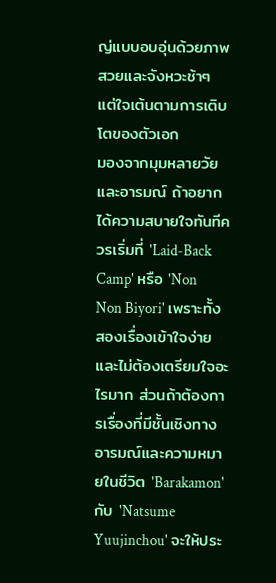ญ่แบบอบอุ่นด้วยภาพสวยและจังหวะช้าๆ แต่ใจเต้นตามการเติบโตของตัวเอก
มองจากมุมหลายวัยและอารมณ์ ถ้าอยากได้ความสบายใจทันทีควรเริ่มที่ 'Laid-Back Camp' หรือ 'Non Non Biyori' เพราะทั้งสองเรื่องเข้าใจง่าย และไม่ต้องเตรียมใจอะไรมาก ส่วนถ้าต้องการเรื่องที่มีชั้นเชิงทางอารมณ์และความหมายในชีวิต 'Barakamon' กับ 'Natsume Yuujinchou' จะให้ประ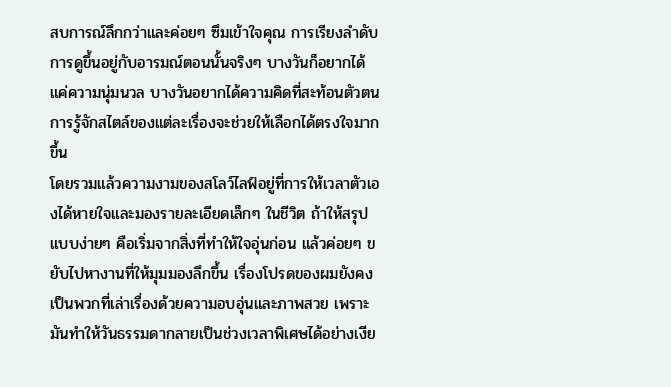สบการณ์ลึกกว่าและค่อยๆ ซึมเข้าใจคุณ การเรียงลำดับการดูขึ้นอยู่กับอารมณ์ตอนนั้นจริงๆ บางวันก็อยากได้แค่ความนุ่มนวล บางวันอยากได้ความคิดที่สะท้อนตัวตน การรู้จักสไตล์ของแต่ละเรื่องจะช่วยให้เลือกได้ตรงใจมากขึ้น
โดยรวมแล้วความงามของสโลว์ไลฟ์อยู่ที่การให้เวลาตัวเองได้หายใจและมองรายละเอียดเล็กๆ ในชีวิต ถ้าให้สรุปแบบง่ายๆ คือเริ่มจากสิ่งที่ทำให้ใจอุ่นก่อน แล้วค่อยๆ ขยับไปหางานที่ให้มุมมองลึกขึ้น เรื่องโปรดของผมยังคงเป็นพวกที่เล่าเรื่องด้วยความอบอุ่นและภาพสวย เพราะมันทำให้วันธรรมดากลายเป็นช่วงเวลาพิเศษได้อย่างเงีย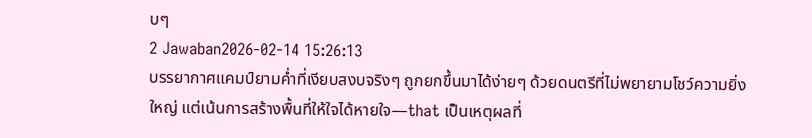บๆ
2 Jawaban2026-02-14 15:26:13
บรรยากาศแคมป์ยามค่ำที่เงียบสงบจริงๆ ถูกยกขึ้นมาได้ง่ายๆ ด้วยดนตรีที่ไม่พยายามโชว์ความยิ่งใหญ่ แต่เน้นการสร้างพื้นที่ให้ใจได้หายใจ—that เป็นเหตุผลที่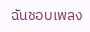ฉันชอบเพลง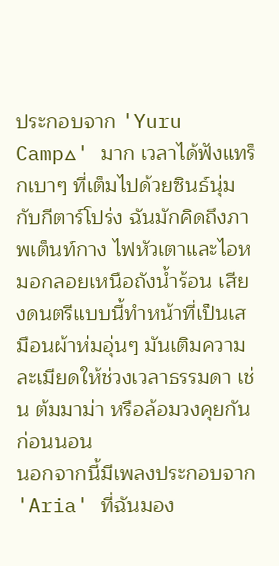ประกอบจาก 'Yuru Camp△' มาก เวลาได้ฟังแทร็กเบาๆ ที่เต็มไปด้วยซินธ์นุ่มกับกีตาร์โปร่ง ฉันมักคิดถึงภาพเต็นท์กาง ไฟหัวเตาและไอหมอกลอยเหนือถังน้ำร้อน เสียงดนตรีแบบนี้ทำหน้าที่เป็นเสมือนผ้าห่มอุ่นๆ มันเติมความละเมียดให้ช่วงเวลาธรรมดา เช่น ต้มมาม่า หรือล้อมวงคุยกันก่อนนอน
นอกจากนี้มีเพลงประกอบจาก 'Aria' ที่ฉันมอง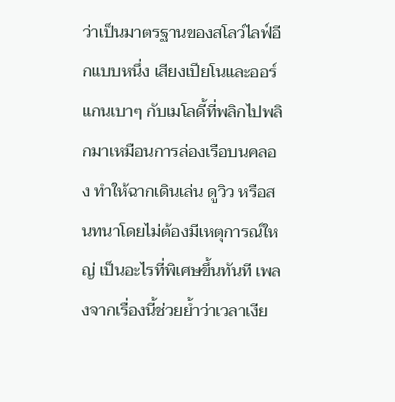ว่าเป็นมาตรฐานของสโลว์ไลฟ์อีกแบบหนึ่ง เสียงเปียโนและออร์แกนเบาๆ กับเมโลดี้ที่พลิกไปพลิกมาเหมือนการล่องเรือบนคลอง ทำให้ฉากเดินเล่น ดูวิว หรือสนทนาโดยไม่ต้องมีเหตุการณ์ใหญ่ เป็นอะไรที่พิเศษขึ้นทันที เพลงจากเรื่องนี้ช่วยย้ำว่าเวลาเงีย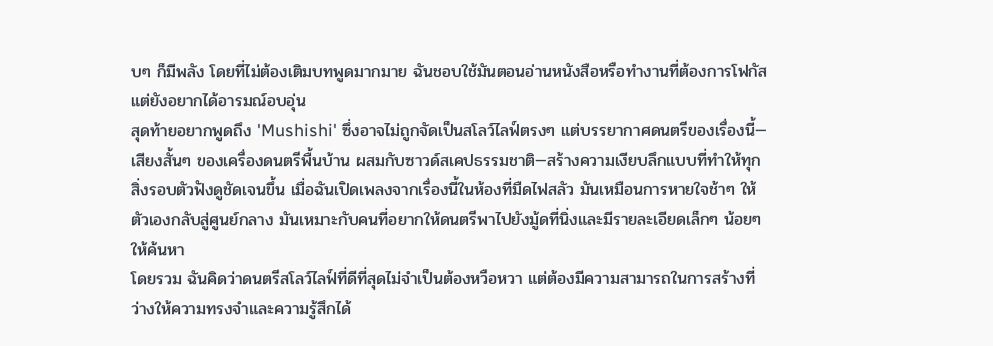บๆ ก็มีพลัง โดยที่ไม่ต้องเติมบทพูดมากมาย ฉันชอบใช้มันตอนอ่านหนังสือหรือทำงานที่ต้องการโฟกัสแต่ยังอยากได้อารมณ์อบอุ่น
สุดท้ายอยากพูดถึง 'Mushishi' ซึ่งอาจไม่ถูกจัดเป็นสโลว์ไลฟ์ตรงๆ แต่บรรยากาศดนตรีของเรื่องนี้—เสียงสั้นๆ ของเครื่องดนตรีพื้นบ้าน ผสมกับซาวด์สเคปธรรมชาติ—สร้างความเงียบลึกแบบที่ทำให้ทุกสิ่งรอบตัวฟังดูชัดเจนขึ้น เมื่อฉันเปิดเพลงจากเรื่องนี้ในห้องที่มืดไฟสลัว มันเหมือนการหายใจช้าๆ ให้ตัวเองกลับสู่ศูนย์กลาง มันเหมาะกับคนที่อยากให้ดนตรีพาไปยังมู้ดที่นิ่งและมีรายละเอียดเล็กๆ น้อยๆ ให้ค้นหา
โดยรวม ฉันคิดว่าดนตรีสโลว์ไลฟ์ที่ดีที่สุดไม่จำเป็นต้องหวือหวา แต่ต้องมีความสามารถในการสร้างที่ว่างให้ความทรงจำและความรู้สึกได้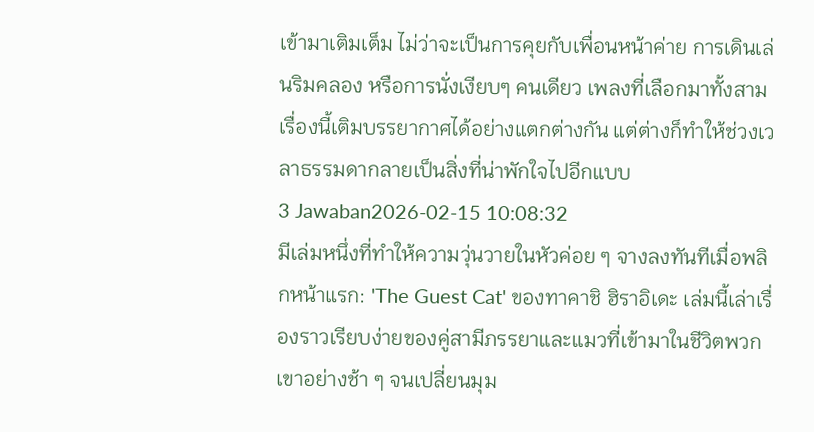เข้ามาเติมเต็ม ไม่ว่าจะเป็นการคุยกับเพื่อนหน้าค่าย การเดินเล่นริมคลอง หรือการนั่งเงียบๆ คนเดียว เพลงที่เลือกมาทั้งสามเรื่องนี้เติมบรรยากาศได้อย่างแตกต่างกัน แต่ต่างก็ทำให้ช่วงเวลาธรรมดากลายเป็นสิ่งที่น่าพักใจไปอีกแบบ
3 Jawaban2026-02-15 10:08:32
มีเล่มหนึ่งที่ทำให้ความวุ่นวายในหัวค่อย ๆ จางลงทันทีเมื่อพลิกหน้าแรก: 'The Guest Cat' ของทาคาชิ ฮิราอิเดะ เล่มนี้เล่าเรื่องราวเรียบง่ายของคู่สามีภรรยาและแมวที่เข้ามาในชีวิตพวกเขาอย่างช้า ๆ จนเปลี่ยนมุม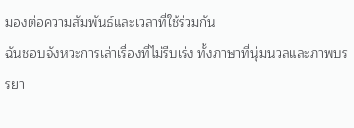มองต่อความสัมพันธ์และเวลาที่ใช้ร่วมกัน
ฉันชอบจังหวะการเล่าเรื่องที่ไม่รีบเร่ง ทั้งภาษาที่นุ่มนวลและภาพบรรยา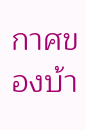กาศของบ้า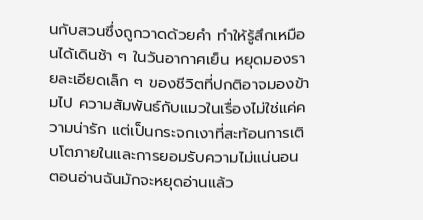นกับสวนซึ่งถูกวาดด้วยคำ ทำให้รู้สึกเหมือนได้เดินช้า ๆ ในวันอากาศเย็น หยุดมองรายละเอียดเล็ก ๆ ของชีวิตที่ปกติอาจมองข้ามไป ความสัมพันธ์กับแมวในเรื่องไม่ใช่แค่ความน่ารัก แต่เป็นกระจกเงาที่สะท้อนการเติบโตภายในและการยอมรับความไม่แน่นอน
ตอนอ่านฉันมักจะหยุดอ่านแล้ว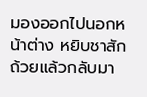มองออกไปนอกหน้าต่าง หยิบชาสักถ้วยแล้วกลับมา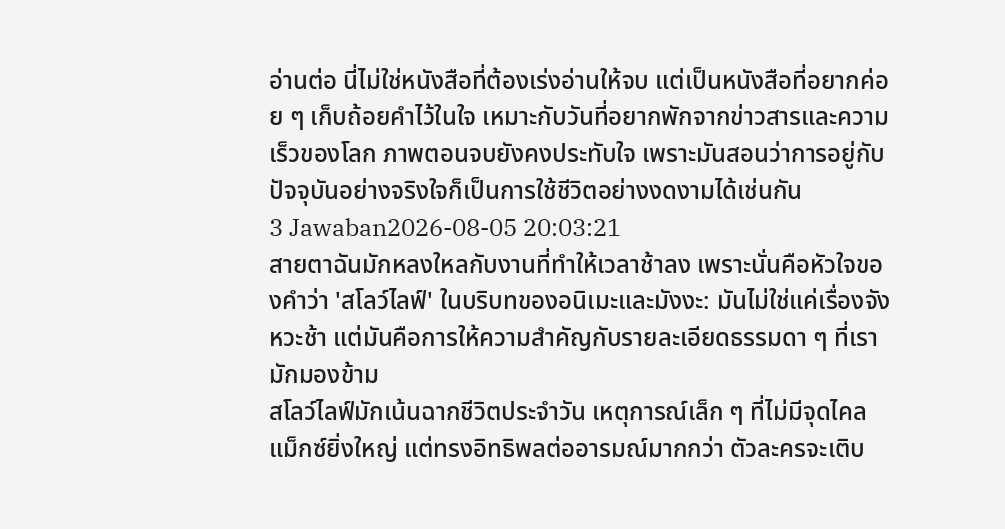อ่านต่อ นี่ไม่ใช่หนังสือที่ต้องเร่งอ่านให้จบ แต่เป็นหนังสือที่อยากค่อย ๆ เก็บถ้อยคำไว้ในใจ เหมาะกับวันที่อยากพักจากข่าวสารและความเร็วของโลก ภาพตอนจบยังคงประทับใจ เพราะมันสอนว่าการอยู่กับปัจจุบันอย่างจริงใจก็เป็นการใช้ชีวิตอย่างงดงามได้เช่นกัน
3 Jawaban2026-08-05 20:03:21
สายตาฉันมักหลงใหลกับงานที่ทำให้เวลาช้าลง เพราะนั่นคือหัวใจของคำว่า 'สโลว์ไลฟ์' ในบริบทของอนิเมะและมังงะ: มันไม่ใช่แค่เรื่องจังหวะช้า แต่มันคือการให้ความสำคัญกับรายละเอียดธรรมดา ๆ ที่เรามักมองข้าม
สโลว์ไลฟ์มักเน้นฉากชีวิตประจำวัน เหตุการณ์เล็ก ๆ ที่ไม่มีจุดไคลแม็กซ์ยิ่งใหญ่ แต่ทรงอิทธิพลต่ออารมณ์มากกว่า ตัวละครจะเติบ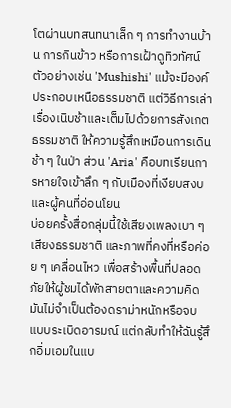โตผ่านบทสนทนาเล็ก ๆ การทำงานบ้าน การกินข้าว หรือการเฝ้าดูทิวทัศน์ ตัวอย่างเช่น 'Mushishi' แม้จะมีองค์ประกอบเหนือธรรมชาติ แต่วิธีการเล่าเรื่องเนิบช้าและเต็มไปด้วยการสังเกตธรรมชาติ ให้ความรู้สึกเหมือนการเดินช้า ๆ ในป่า ส่วน 'Aria' คือบทเรียนการหายใจเข้าลึก ๆ กับเมืองที่เงียบสงบและผู้คนที่อ่อนโยน
บ่อยครั้งสื่อกลุ่มนี้ใช้เสียงเพลงเบา ๆ เสียงธรรมชาติ และภาพที่คงที่หรือค่อย ๆ เคลื่อนไหว เพื่อสร้างพื้นที่ปลอดภัยให้ผู้ชมได้พักสายตาและความคิด มันไม่จำเป็นต้องดราม่าหนักหรือจบแบบระเบิดอารมณ์ แต่กลับทำให้ฉันรู้สึกอิ่มเอมในแบ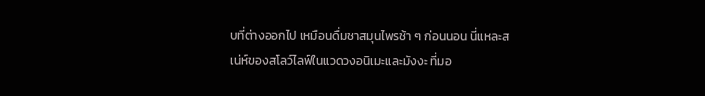บที่ต่างออกไป เหมือนดื่มชาสมุนไพรช้า ๆ ก่อนนอน นี่แหละสเน่ห์ของสโลว์ไลฟ์ในแวดวงอนิเมะและมังงะ ที่มอ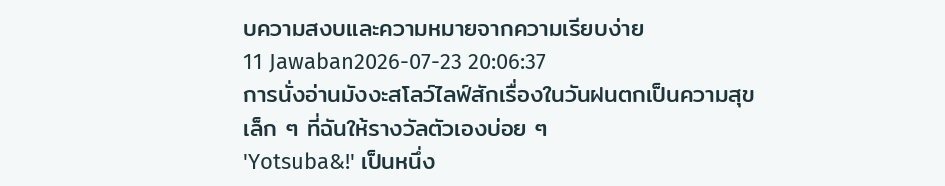บความสงบและความหมายจากความเรียบง่าย
11 Jawaban2026-07-23 20:06:37
การนั่งอ่านมังงะสโลว์ไลฟ์สักเรื่องในวันฝนตกเป็นความสุขเล็ก ๆ ที่ฉันให้รางวัลตัวเองบ่อย ๆ
'Yotsuba&!' เป็นหนึ่ง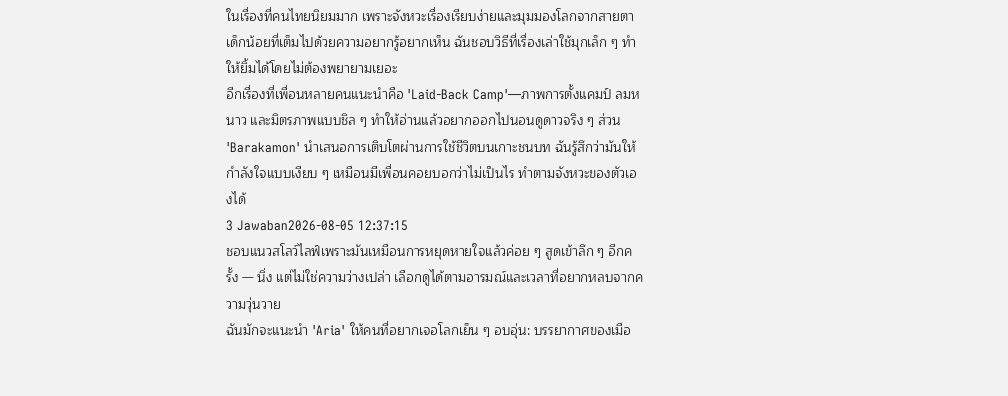ในเรื่องที่คนไทยนิยมมาก เพราะจังหวะเรื่องเรียบง่ายและมุมมองโลกจากสายตาเด็กน้อยที่เต็มไปด้วยความอยากรู้อยากเห็น ฉันชอบวิธีที่เรื่องเล่าใช้มุกเล็ก ๆ ทำให้ยิ้มได้โดยไม่ต้องพยายามเยอะ
อีกเรื่องที่เพื่อนหลายคนแนะนำคือ 'Laid-Back Camp'—ภาพการตั้งแคมป์ ลมหนาว และมิตรภาพแบบชิล ๆ ทำให้อ่านแล้วอยากออกไปนอนดูดาวจริง ๆ ส่วน 'Barakamon' นำเสนอการเติบโตผ่านการใช้ชีวิตบนเกาะชนบท ฉันรู้สึกว่ามันให้กำลังใจแบบเงียบ ๆ เหมือนมีเพื่อนคอยบอกว่าไม่เป็นไร ทำตามจังหวะของตัวเองได้
3 Jawaban2026-08-05 12:37:15
ชอบแนวสโลว์ไลฟ์เพราะมันเหมือนการหยุดหายใจแล้วค่อย ๆ สูดเข้าลึก ๆ อีกครั้ง — นิ่ง แต่ไม่ใช่ความว่างเปล่า เลือกดูได้ตามอารมณ์และเวลาที่อยากหลบจากความวุ่นวาย
ฉันมักจะแนะนำ 'Aria' ให้คนที่อยากเจอโลกเย็น ๆ อบอุ่น: บรรยากาศของเมือ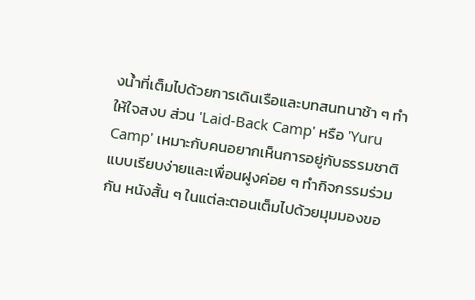งน้ำที่เต็มไปด้วยการเดินเรือและบทสนทนาช้า ๆ ทำให้ใจสงบ ส่วน 'Laid-Back Camp' หรือ 'Yuru Camp' เหมาะกับคนอยากเห็นการอยู่กับธรรมชาติแบบเรียบง่ายและเพื่อนฝูงค่อย ๆ ทำกิจกรรมร่วมกัน หนังสั้น ๆ ในแต่ละตอนเต็มไปด้วยมุมมองขอ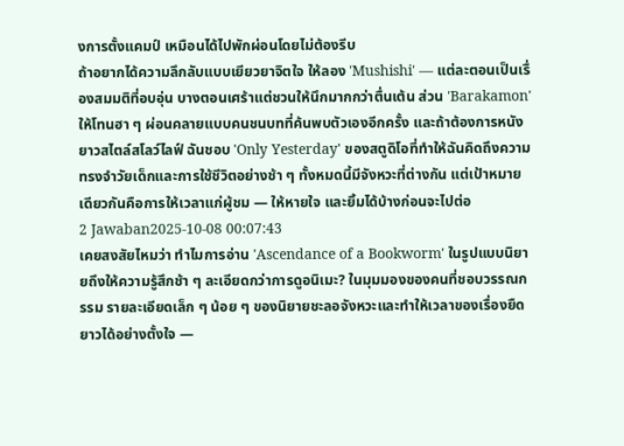งการตั้งแคมป์ เหมือนได้ไปพักผ่อนโดยไม่ต้องรีบ
ถ้าอยากได้ความลึกลับแบบเยียวยาจิตใจ ให้ลอง 'Mushishi' — แต่ละตอนเป็นเรื่องสมมติที่อบอุ่น บางตอนเศร้าแต่ชวนให้นึกมากกว่าตื่นเต้น ส่วน 'Barakamon' ให้โทนฮา ๆ ผ่อนคลายแบบคนชนบทที่ค้นพบตัวเองอีกครั้ง และถ้าต้องการหนังยาวสไตล์สโลว์ไลฟ์ ฉันชอบ 'Only Yesterday' ของสตูดิโอที่ทำให้ฉันคิดถึงความทรงจำวัยเด็กและการใช้ชีวิตอย่างช้า ๆ ทั้งหมดนี้มีจังหวะที่ต่างกัน แต่เป้าหมายเดียวกันคือการให้เวลาแก่ผู้ชม — ให้หายใจ และยิ้มได้บ้างก่อนจะไปต่อ
2 Jawaban2025-10-08 00:07:43
เคยสงสัยไหมว่า ทำไมการอ่าน 'Ascendance of a Bookworm' ในรูปแบบนิยายถึงให้ความรู้สึกช้า ๆ ละเอียดกว่าการดูอนิเมะ? ในมุมมองของคนที่ชอบวรรณกรรม รายละเอียดเล็ก ๆ น้อย ๆ ของนิยายชะลอจังหวะและทำให้เวลาของเรื่องยืดยาวได้อย่างตั้งใจ —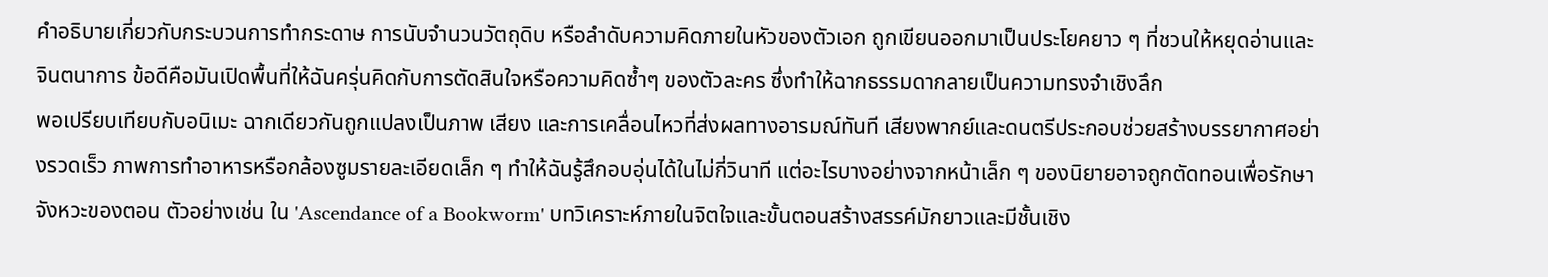คำอธิบายเกี่ยวกับกระบวนการทำกระดาษ การนับจำนวนวัตถุดิบ หรือลำดับความคิดภายในหัวของตัวเอก ถูกเขียนออกมาเป็นประโยคยาว ๆ ที่ชวนให้หยุดอ่านและจินตนาการ ข้อดีคือมันเปิดพื้นที่ให้ฉันครุ่นคิดกับการตัดสินใจหรือความคิดซ้ำๆ ของตัวละคร ซึ่งทำให้ฉากธรรมดากลายเป็นความทรงจำเชิงลึก
พอเปรียบเทียบกับอนิเมะ ฉากเดียวกันถูกแปลงเป็นภาพ เสียง และการเคลื่อนไหวที่ส่งผลทางอารมณ์ทันที เสียงพากย์และดนตรีประกอบช่วยสร้างบรรยากาศอย่างรวดเร็ว ภาพการทำอาหารหรือกล้องซูมรายละเอียดเล็ก ๆ ทำให้ฉันรู้สึกอบอุ่นได้ในไม่กี่วินาที แต่อะไรบางอย่างจากหน้าเล็ก ๆ ของนิยายอาจถูกตัดทอนเพื่อรักษาจังหวะของตอน ตัวอย่างเช่น ใน 'Ascendance of a Bookworm' บทวิเคราะห์ภายในจิตใจและขั้นตอนสร้างสรรค์มักยาวและมีชั้นเชิง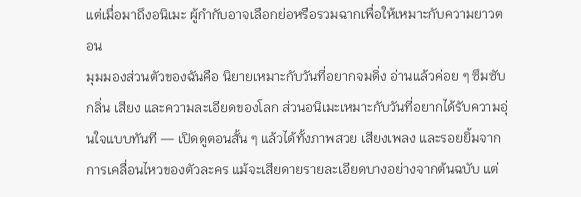แต่เมื่อมาถึงอนิเมะ ผู้กำกับอาจเลือกย่อหรือรวมฉากเพื่อให้เหมาะกับความยาวตอน
มุมมองส่วนตัวของฉันคือ นิยายเหมาะกับวันที่อยากจมดิ่ง อ่านแล้วค่อย ๆ ซึมซับกลิ่น เสียง และความละเอียดของโลก ส่วนอนิเมะเหมาะกับวันที่อยากได้รับความอุ่นใจแบบทันที — เปิดดูตอนสั้น ๆ แล้วได้ทั้งภาพสวย เสียงเพลง และรอยยิ้มจากการเคลื่อนไหวของตัวละคร แม้จะเสียดายรายละเอียดบางอย่างจากต้นฉบับ แต่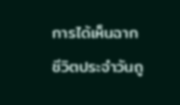การได้เห็นฉากชีวิตประจำวันถู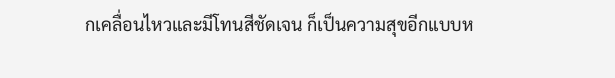กเคลื่อนไหวและมีโทนสีชัดเจน ก็เป็นความสุขอีกแบบห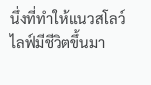นึ่งที่ทำให้แนวสโลว์ไลฟ์มีชีวิตขึ้นมา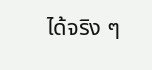ได้จริง ๆ